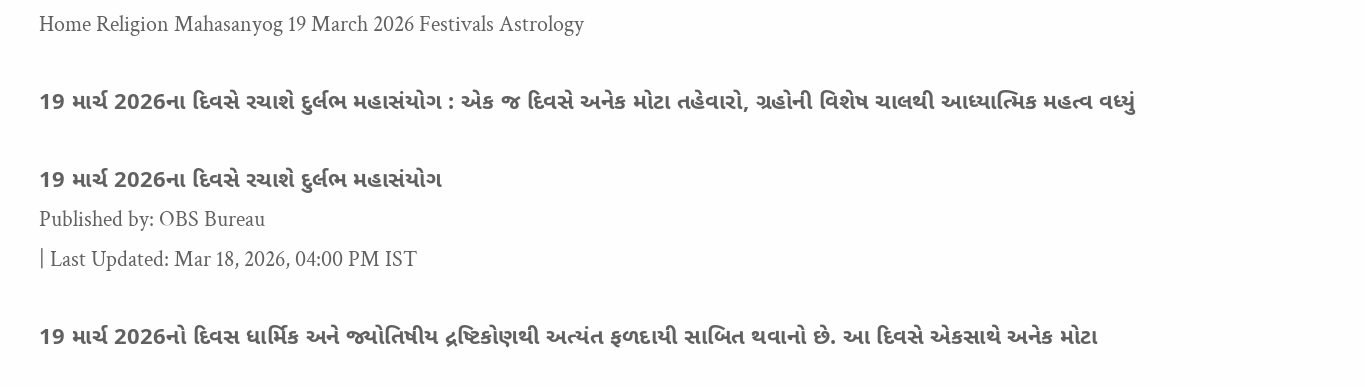Home Religion Mahasanyog 19 March 2026 Festivals Astrology

19 માર્ચ 2026ના દિવસે રચાશે દુર્લભ મહાસંયોગ : એક જ દિવસે અનેક મોટા તહેવારો, ગ્રહોની વિશેષ ચાલથી આધ્યાત્મિક મહત્વ વધ્યું

19 માર્ચ 2026ના દિવસે રચાશે દુર્લભ મહાસંયોગ
Published by: OBS Bureau
| Last Updated: Mar 18, 2026, 04:00 PM IST

19 માર્ચ 2026નો દિવસ ધાર્મિક અને જ્યોતિષીય દ્રષ્ટિકોણથી અત્યંત ફળદાયી સાબિત થવાનો છે. આ દિવસે એકસાથે અનેક મોટા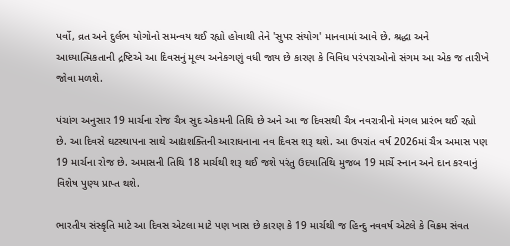પર્વો, વ્રત અને દુર્લભ યોગોનો સમન્વય થઈ રહ્યો હોવાથી તેને 'સુપર સંયોગ' માનવામાં આવે છે. શ્રદ્ધા અને આધ્યાત્મિકતાની દ્રષ્ટિએ આ દિવસનું મૂલ્ય અનેકગણું વધી જાય છે કારણ કે વિવિધ પરંપરાઓનો સંગમ આ એક જ તારીખે જોવા મળશે.

પંચાંગ અનુસાર 19 માર્ચના રોજ ચૈત્ર સુદ એકમની તિથિ છે અને આ જ દિવસથી ચૈત્ર નવરાત્રીનો મંગલ પ્રારંભ થઈ રહ્યો છે. આ દિવસે ઘટસ્થાપના સાથે આદ્યશક્તિની આરાધનાના નવ દિવસ શરૂ થશે. આ ઉપરાંત વર્ષ 2026માં ચૈત્ર અમાસ પણ 19 માર્ચના રોજ છે. અમાસની તિથિ 18 માર્ચથી શરૂ થઈ જશે પરંતુ ઉદયાતિથિ મુજબ 19 માર્ચે સ્નાન અને દાન કરવાનું વિશેષ પુણ્ય પ્રાપ્ત થશે.

ભારતીય સંસ્કૃતિ માટે આ દિવસ એટલા માટે પણ ખાસ છે કારણ કે 19 માર્ચથી જ હિન્દુ નવવર્ષ એટલે કે વિક્રમ સંવત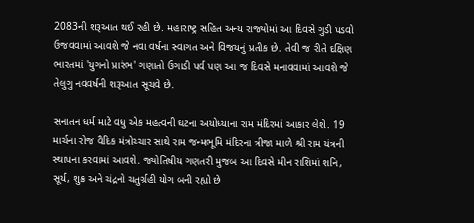2083ની શરૂઆત થઈ રહી છે. મહારાષ્ટ્ર સહિત અન્ય રાજ્યોમાં આ દિવસે ગુડી પડવો ઉજવવામાં આવશે જે નવા વર્ષના સ્વાગત અને વિજયનું પ્રતીક છે. તેવી જ રીતે દક્ષિણ ભારતમાં 'યુગનો પ્રારંભ' ગણાતો ઉગાડી પર્વ પણ આ જ દિવસે મનાવવામાં આવશે જે તેલુગુ નવવર્ષની શરૂઆત સૂચવે છે.

સનાતન ધર્મ માટે વધુ એક મહત્વની ઘટના અયોધ્યાના રામ મંદિરમાં આકાર લેશે. 19 માર્ચના રોજ વૈદિક મંત્રોચ્ચાર સાથે રામ જન્મભૂમિ મંદિરના ત્રીજા માળે શ્રી રામ યંત્રની સ્થાપના કરવામાં આવશે. જ્યોતિષીય ગણતરી મુજબ આ દિવસે મીન રાશિમાં શનિ, સૂર્ય, શુક્ર અને ચંદ્રનો ચતુર્ગ્રહી યોગ બની રહ્યો છે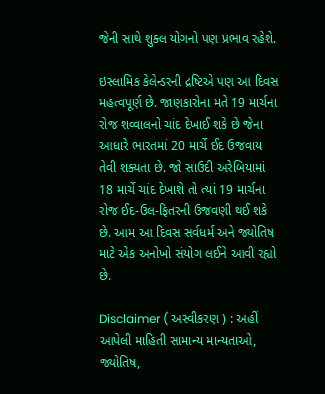જેની સાથે શુક્લ યોગનો પણ પ્રભાવ રહેશે.

ઇસ્લામિક કેલેન્ડરની દ્રષ્ટિએ પણ આ દિવસ મહત્વપૂર્ણ છે. જાણકારોના મતે 19 માર્ચના રોજ શવ્વાલનો ચાંદ દેખાઈ શકે છે જેના આધારે ભારતમાં 20 માર્ચે ઈદ ઉજવાય તેવી શક્યતા છે. જો સાઉદી અરેબિયામાં 18 માર્ચે ચાંદ દેખાશે તો ત્યાં 19 માર્ચના રોજ ઈદ-ઉલ-ફિતરની ઉજવણી થઈ શકે છે. આમ આ દિવસ સર્વધર્મ અને જ્યોતિષ માટે એક અનોખો સંયોગ લઈને આવી રહ્યો છે.

Disclaimer ( અસ્વીકરણ ) : અહીં આપેલી માહિતી સામાન્ય માન્યતાઓ, જ્યોતિષ,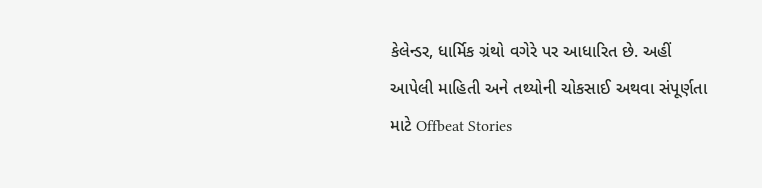કેલેન્ડર, ધાર્મિક ગ્રંથો વગેરે પર આધારિત છે. અહીં આપેલી માહિતી અને તથ્યોની ચોકસાઈ અથવા સંપૂર્ણતા માટે Offbeat Stories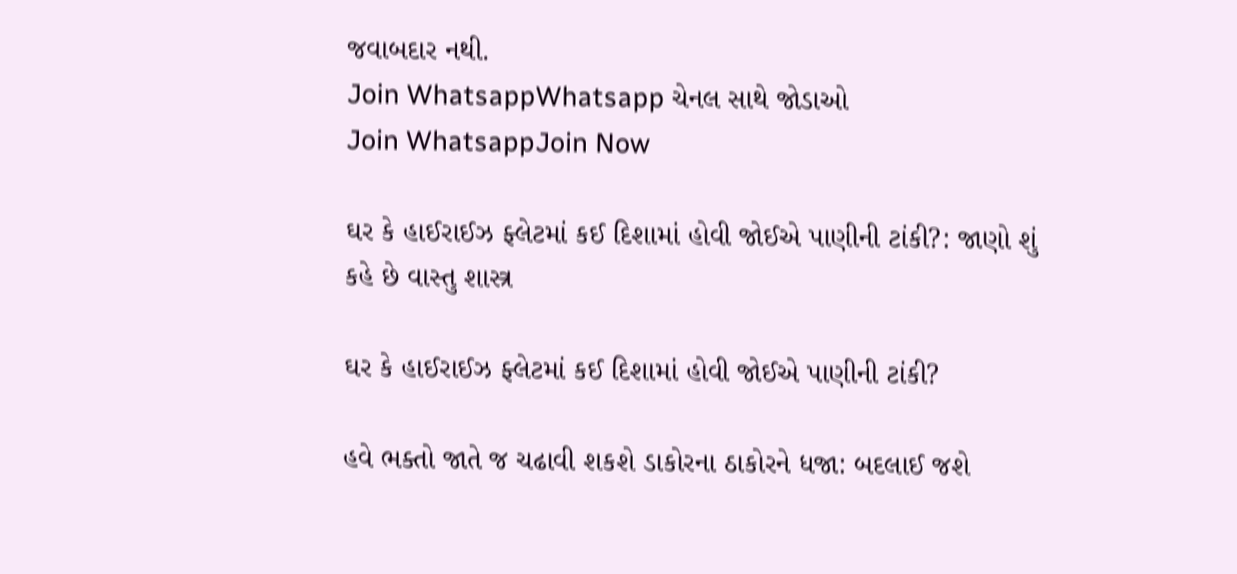જવાબદાર નથી.
Join WhatsappWhatsapp ચેનલ સાથે જોડાઓ
Join WhatsappJoin Now

ઘર કે હાઈરાઈઝ ફ્લેટમાં કઈ દિશામાં હોવી જોઈએ પાણીની ટાંકી?: જાણો શું કહે છે વાસ્તુ શાસ્ત્ર

ઘર કે હાઈરાઈઝ ફ્લેટમાં કઈ દિશામાં હોવી જોઈએ પાણીની ટાંકી?

હવે ભક્તો જાતે જ ચઢાવી શકશે ડાકોરના ઠાકોરને ધજા: બદલાઈ જશે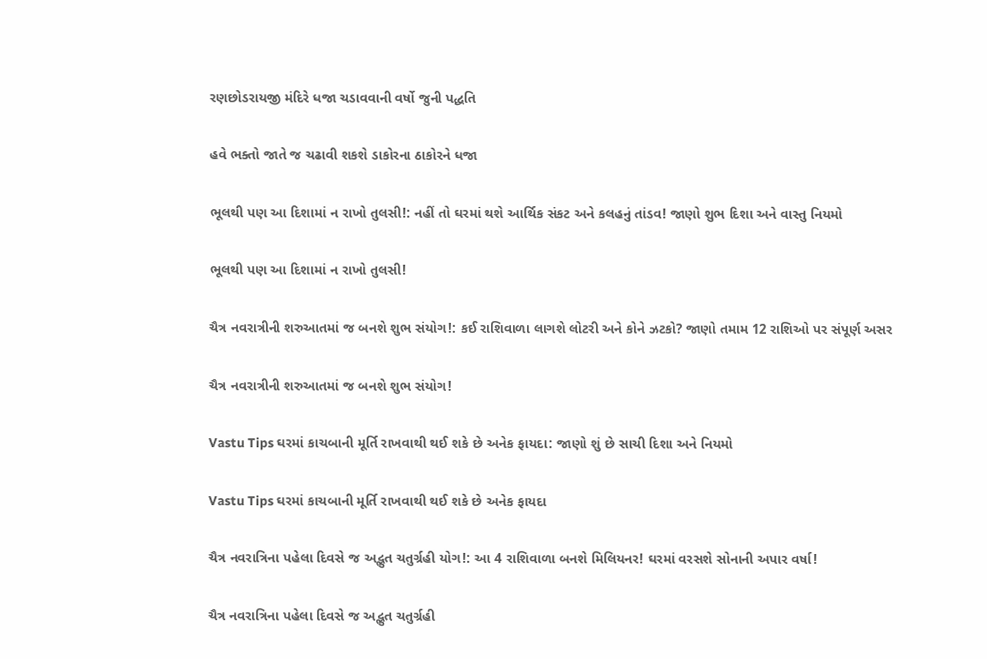રણછોડરાયજી મંદિરે ધજા ચડાવવાની વર્ષો જુની પદ્ધતિ

હવે ભક્તો જાતે જ ચઢાવી શકશે ડાકોરના ઠાકોરને ધજા

ભૂલથી પણ આ દિશામાં ન રાખો તુલસી!: નહીં તો ઘરમાં થશે આર્થિક સંકટ અને કલહનું તાંડવ! જાણો શુભ દિશા અને વાસ્તુ નિયમો

ભૂલથી પણ આ દિશામાં ન રાખો તુલસી!

ચૈત્ર નવરાત્રીની શરુઆતમાં જ બનશે શુભ સંયોગ!: કઈ રાશિવાળા લાગશે લોટરી અને કોને ઝટકો? જાણો તમામ 12 રાશિઓ પર સંપૂર્ણ અસર

ચૈત્ર નવરાત્રીની શરુઆતમાં જ બનશે શુભ સંયોગ!

Vastu Tips ઘરમાં કાચબાની મૂર્તિ રાખવાથી થઈ શકે છે અનેક ફાયદા: જાણો શું છે સાચી દિશા અને નિયમો

Vastu Tips ઘરમાં કાચબાની મૂર્તિ રાખવાથી થઈ શકે છે અનેક ફાયદા

ચૈત્ર નવરાત્રિના પહેલા દિવસે જ અદ્ભુત ચતુર્ગ્રહી યોગ!: આ 4 રાશિવાળા બનશે મિલિયનર! ઘરમાં વરસશે સોનાની અપાર વર્ષા!

ચૈત્ર નવરાત્રિના પહેલા દિવસે જ અદ્ભુત ચતુર્ગ્રહી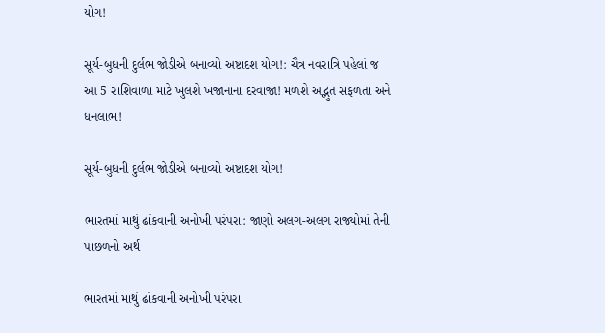યોગ!

સૂર્ય-બુધની દુર્લભ જોડીએ બનાવ્યો અષ્ટાદશ યોગ!: ચૈત્ર નવરાત્રિ પહેલાં જ આ 5 રાશિવાળા માટે ખુલશે ખજાનાના દરવાજા! મળશે અદ્ભુત સફળતા અને ધનલાભ!

સૂર્ય-બુધની દુર્લભ જોડીએ બનાવ્યો અષ્ટાદશ યોગ!

ભારતમાં માથું ઢાંકવાની અનોખી પરંપરા: જાણો અલગ-અલગ રાજ્યોમાં તેની પાછળનો અર્થ

ભારતમાં માથું ઢાંકવાની અનોખી પરંપરા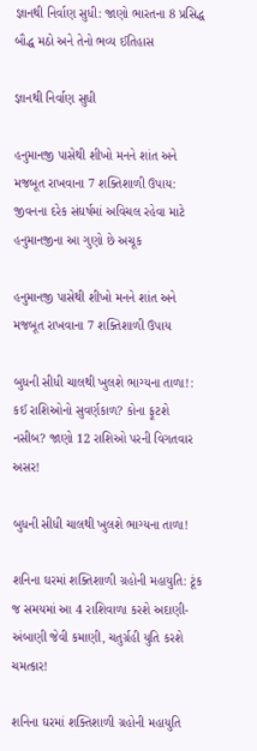જ્ઞાનથી નિર્વાણ સુધી: જાણો ભારતના 8 પ્રસિદ્ધ બૌદ્ધ મઠો અને તેનો ભવ્ય ઈતિહાસ

જ્ઞાનથી નિર્વાણ સુધી

હનુમાનજી પાસેથી શીખો મનને શાંત અને મજબૂત રાખવાના 7 શક્તિશાળી ઉપાય: જીવનના દરેક સંઘર્ષમાં અવિચલ રહેવા માટે હનુમાનજીના આ ગુણો છે અચૂક

હનુમાનજી પાસેથી શીખો મનને શાંત અને મજબૂત રાખવાના 7 શક્તિશાળી ઉપાય

બુધની સીધી ચાલથી ખુલશે ભાગ્યના તાળા!: કઈ રાશિઓનો સુવર્ણકાળ? કોના ફૂટશે નસીબ? જાણો 12 રાશિઓ પરની વિગતવાર અસર!

બુધની સીધી ચાલથી ખુલશે ભાગ્યના તાળા!

શનિના ઘરમાં શક્તિશાળી ગ્રહોની મહાયુતિ: ટૂંક જ સમયમાં આ 4 રાશિવાળા કરશે અદાણી-અંબાણી જેવી કમાણી, ચતુર્ગ્રહી યુતિ કરશે ચમત્કાર!

શનિના ઘરમાં શક્તિશાળી ગ્રહોની મહાયુતિ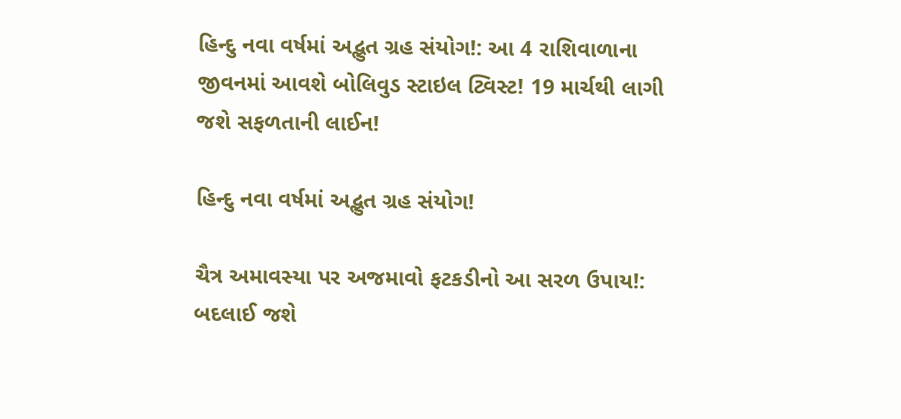હિન્દુ નવા વર્ષમાં અદ્ભુત ગ્રહ સંયોગ!: આ 4 રાશિવાળાના જીવનમાં આવશે બોલિવુડ સ્ટાઇલ ટ્વિસ્ટ! 19 માર્ચથી લાગી જશે સફળતાની લાઈન!

હિન્દુ નવા વર્ષમાં અદ્ભુત ગ્રહ સંયોગ!

ચૈત્ર અમાવસ્યા પર અજમાવો ફટકડીનો આ સરળ ઉપાય!: બદલાઈ જશે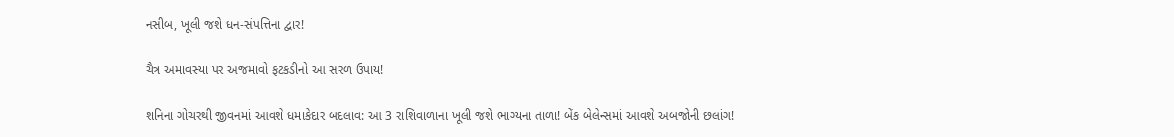નસીબ, ખૂલી જશે ધન-સંપત્તિના દ્વાર!

ચૈત્ર અમાવસ્યા પર અજમાવો ફટકડીનો આ સરળ ઉપાય!

શનિના ગોચરથી જીવનમાં આવશે ધમાકેદાર બદલાવ: આ 3 રાશિવાળાના ખૂલી જશે ભાગ્યના તાળા! બેંક બેલેન્સમાં આવશે અબજોની છલાંગ!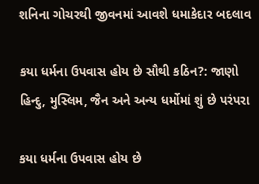શનિના ગોચરથી જીવનમાં આવશે ધમાકેદાર બદલાવ

કયા ધર્મના ઉપવાસ હોય છે સૌથી કઠિન?: જાણો હિન્દુ, મુસ્લિમ, જૈન અને અન્ય ધર્મોમાં શું છે પરંપરા

કયા ધર્મના ઉપવાસ હોય છે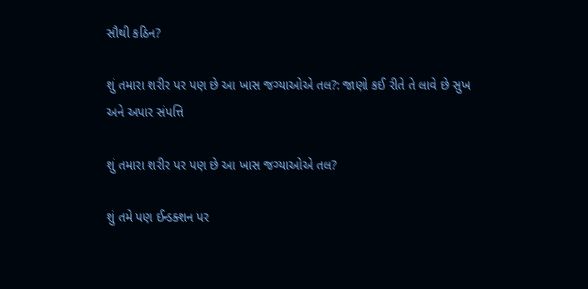સૌથી કઠિન?

શું તમારા શરીર પર પણ છે આ ખાસ જગ્યાઓએ તલ?: જાણો કઈ રીતે તે લાવે છે સુખ અને અપાર સંપત્તિ

શું તમારા શરીર પર પણ છે આ ખાસ જગ્યાઓએ તલ?

શું તમે પણ ઈન્ડક્શન પર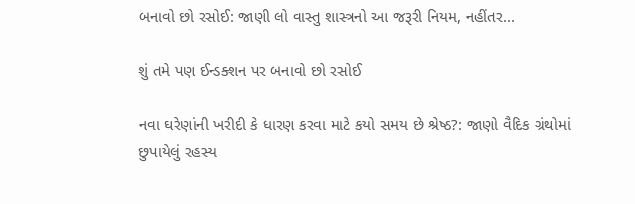બનાવો છો રસોઈ: જાણી લો વાસ્તુ શાસ્ત્રનો આ જરૂરી નિયમ, નહીંતર...

શું તમે પણ ઈન્ડક્શન પર બનાવો છો રસોઈ

નવા ઘરેણાંની ખરીદી કે ધારણ કરવા માટે કયો સમય છે શ્રેષ્ઠ?: જાણો વૈદિક ગ્રંથોમાં છુપાયેલું રહસ્ય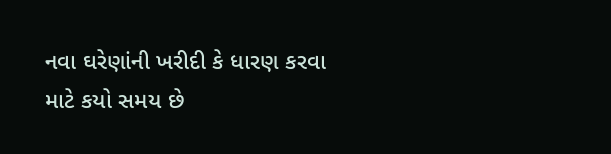નવા ઘરેણાંની ખરીદી કે ધારણ કરવા માટે કયો સમય છે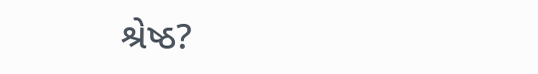શ્રેષ્ઠ?